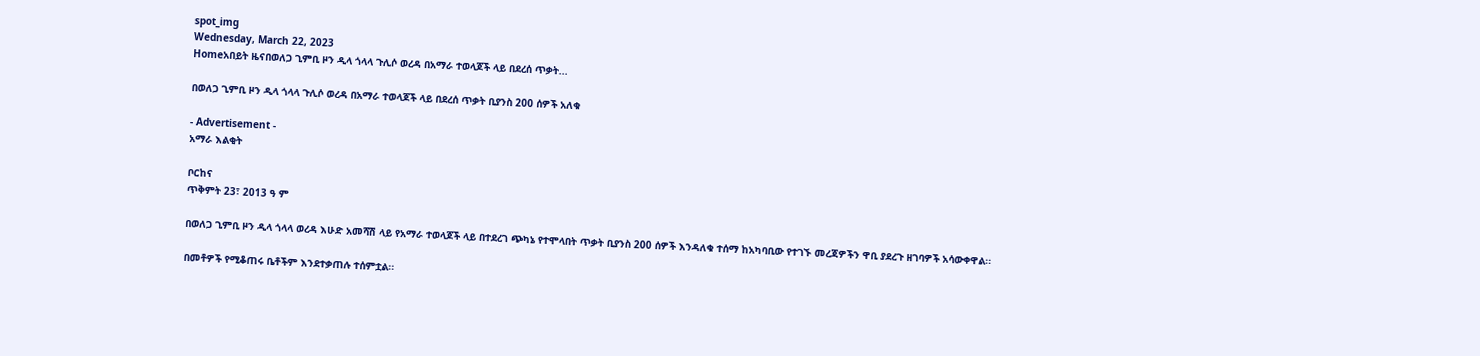spot_img
Wednesday, March 22, 2023
Homeአበይት ዜናበወለጋ ጊምቢ ዞን ዲላ ጎላላ ጉሊሶ ወረዳ በአማራ ተወላጆች ላይ በደረሰ ጥቃት...

በወለጋ ጊምቢ ዞን ዲላ ጎላላ ጉሊሶ ወረዳ በአማራ ተወላጆች ላይ በደረሰ ጥቃት ቢያንስ 200 ሰዎች አለቁ

- Advertisement -
አማራ እልቂት

ቦርከና
ጥቅምት 23፣ 2013 ዓ ም

በወለጋ ጊምቢ ዞን ዲላ ጎላላ ወረዳ እሁድ አመሻሽ ላይ የአማራ ተወላጆች ላይ በተደረገ ጭካኔ የተሞላበት ጥቃት ቢያንስ 200 ሰዎች እንዳለቁ ተሰማ ከአካባቢው የተገኙ መረጃዎችን ዋቢ ያደረጉ ዘገባዎች አሳውቀዋል፡፡

በመቶዎች የሚቆጠሩ ቤቶችም እንደተቃጠሉ ተሰምቷል፡፡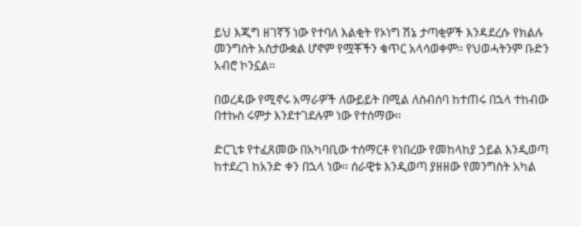ይህ እጂግ ዘገኛኝ ነው የተባለ እልቂት የኦነግ ሽኔ ታጣቂዎች እንዳደረሱ የክልሉ መንግስት አስታውቋል ሆኖም የሟቾችን ቁጥር አላሳወቀም፡፡ የህወሓትንም ቡድን አብሮ ኮንኗል፡፡

በወረዳው የሚኖሩ አማራዎች ለውይይት በሚል ለስብሰባ ከተጠሩ በኋላ ተከብው በተኩስ ሩምታ እንደተገደሉም ነው የተሰማው፡፡

ድርጊቱ የተፈጸመው በአካባቢው ተሰማርቶ የነበረው የመከላከያ ኃይል እንዲወጣ ከተደረገ ከአንድ ቀን በኋላ ነው፡፡ ሰራዊቱ እንዲወጣ ያዘዘው የመንግስት አካል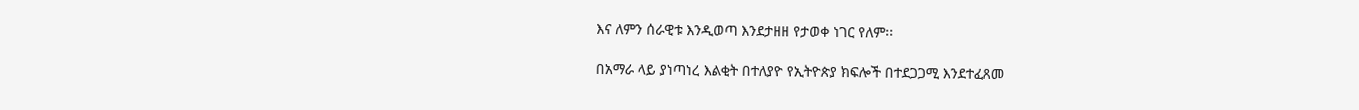እና ለምን ሰራዊቱ እንዲወጣ እንደታዘዘ የታወቀ ነገር የለም፡፡

በአማራ ላይ ያነጣነረ እልቂት በተለያዮ የኢትዮጵያ ክፍሎች በተደጋጋሚ እንደተፈጸመ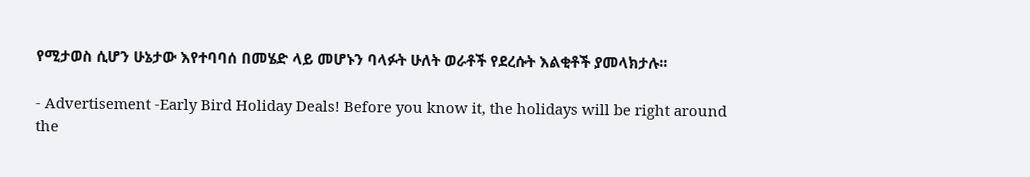የሚታወስ ሲሆን ሁኔታው እየተባባሰ በመሄድ ላይ መሆኑን ባላፉት ሁለት ወራቶች የደረሱት እልቂቶች ያመላክታሉ፡፡

- Advertisement -Early Bird Holiday Deals! Before you know it, the holidays will be right around the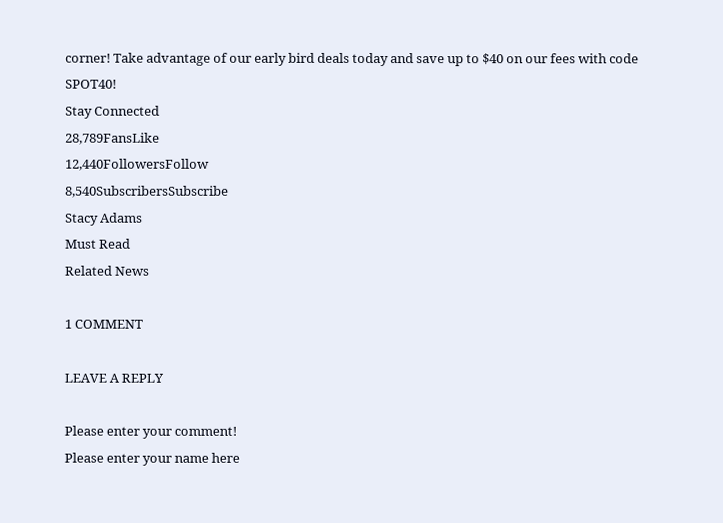corner! Take advantage of our early bird deals today and save up to $40 on our fees with code SPOT40!
Stay Connected
28,789FansLike
12,440FollowersFollow
8,540SubscribersSubscribe
Stacy Adams
Must Read
Related News

1 COMMENT

LEAVE A REPLY

Please enter your comment!
Please enter your name here